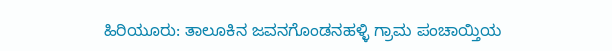ಹಿರಿಯೂರು: ತಾಲೂಕಿನ ಜವನಗೊಂಡನಹಳ್ಳಿ ಗ್ರಾಮ ಪಂಚಾಯ್ತಿಯ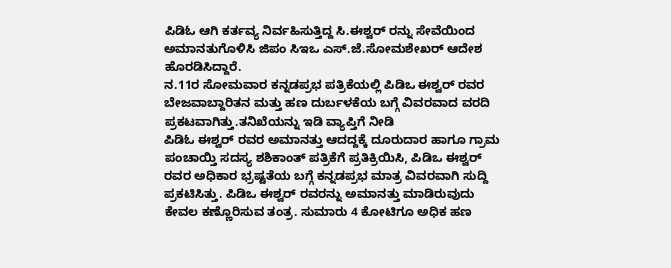ಪಿಡಿಓ ಆಗಿ ಕರ್ತವ್ಯ ನಿರ್ವಹಿಸುತ್ತಿದ್ದ ಸಿ.ಈಶ್ವರ್ ರನ್ನು ಸೇವೆಯಿಂದ ಅಮಾನತುಗೊಳಿಸಿ ಜಿಪಂ ಸಿಇಒ ಎಸ್.ಜೆ.ಸೋಮಶೇಖರ್ ಆದೇಶ ಹೊರಡಿಸಿದ್ದಾರೆ.
ನ.11ರ ಸೋಮವಾರ ಕನ್ನಡಪ್ರಭ ಪತ್ರಿಕೆಯಲ್ಲಿ ಪಿಡಿಒ ಈಶ್ವರ್ ರವರ ಬೇಜವಾಬ್ದಾರಿತನ ಮತ್ತು ಹಣ ದುರ್ಬಳಕೆಯ ಬಗ್ಗೆ ವಿವರವಾದ ವರದಿ ಪ್ರಕಟವಾಗಿತ್ತು.ತನಿಖೆಯನ್ನು ಇಡಿ ವ್ಯಾಪ್ತಿಗೆ ನೀಡಿ
ಪಿಡಿಓ ಈಶ್ವರ್ ರವರ ಅಮಾನತ್ತು ಆದದ್ದಕ್ಕೆ ದೂರುದಾರ ಹಾಗೂ ಗ್ರಾಮ ಪಂಚಾಯ್ತಿ ಸದಸ್ಯ ಶಶಿಕಾಂತ್ ಪತ್ರಿಕೆಗೆ ಪ್ರತಿಕ್ರಿಯಿಸಿ, ಪಿಡಿಒ ಈಶ್ವರ್ ರವರ ಅಧಿಕಾರ ಭ್ರಷ್ಟತೆಯ ಬಗ್ಗೆ ಕನ್ನಡಪ್ರಭ ಮಾತ್ರ ವಿವರವಾಗಿ ಸುದ್ದಿ ಪ್ರಕಟಿಸಿತ್ತು. ಪಿಡಿಒ ಈಶ್ವರ್ ರವರನ್ನು ಅಮಾನತ್ತು ಮಾಡಿರುವುದು ಕೇವಲ ಕಣ್ಣೊರಿಸುವ ತಂತ್ರ. ಸುಮಾರು 4 ಕೋಟಿಗೂ ಅಧಿಕ ಹಣ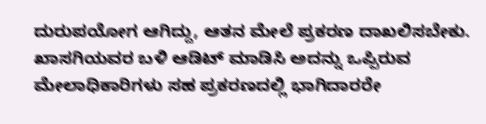ದುರುಪಯೋಗ ಆಗಿದ್ದು, ಆತನ ಮೇಲೆ ಪ್ರಕರಣ ದಾಖಲಿಸಬೇಕು. ಖಾಸಗಿಯವರ ಬಳಿ ಆಡಿಟ್ ಮಾಡಿಸಿ ಅದನ್ನು ಒಪ್ಪಿರುವ ಮೇಲಾಧಿಕಾರಿಗಳು ಸಹ ಪ್ರಕರಣದಲ್ಲಿ ಭಾಗಿದಾರರೇ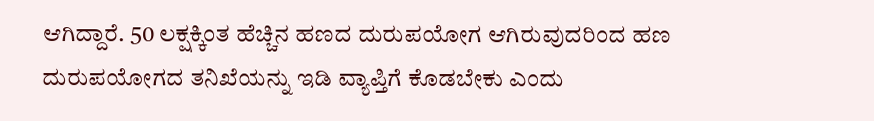ಆಗಿದ್ದಾರೆ. 50 ಲಕ್ಷಕ್ಕಿಂತ ಹೆಚ್ಚಿನ ಹಣದ ದುರುಪಯೋಗ ಆಗಿರುವುದರಿಂದ ಹಣ ದುರುಪಯೋಗದ ತನಿಖೆಯನ್ನು ಇಡಿ ವ್ಯಾಪ್ತಿಗೆ ಕೊಡಬೇಕು ಎಂದು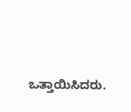ಒತ್ತಾಯಿಸಿದರು.